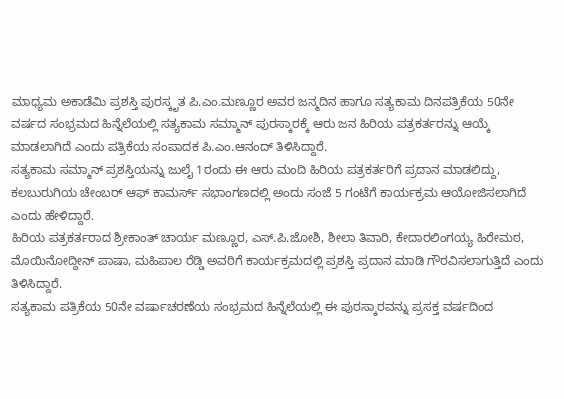ಮಾಧ್ಯಮ ಅಕಾಡೆಮಿ ಪ್ರಶಸ್ತಿ ಪುರಸ್ಕೃತ ಪಿ.ಎಂ.ಮಣ್ಣೂರ ಅವರ ಜನ್ಮದಿನ ಹಾಗೂ ಸತ್ಯಕಾಮ ದಿನಪತ್ರಿಕೆಯ 50ನೇ ವರ್ಷದ ಸಂಭ್ರಮದ ಹಿನ್ನೆಲೆಯಲ್ಲಿ ಸತ್ಯಕಾಮ ಸಮ್ಮಾನ್ ಪುರಸ್ಕಾರಕ್ಕೆ ಆರು ಜನ ಹಿರಿಯ ಪತ್ರಕರ್ತರನ್ನು ಆಯ್ಕೆ ಮಾಡಲಾಗಿದೆ ಎಂದು ಪತ್ರಿಕೆಯ ಸಂಪಾದಕ ಪಿ.ಎಂ.ಆನಂದ್ ತಿಳಿಸಿದ್ದಾರೆ.
ಸತ್ಯಕಾಮ ಸಮ್ಮಾನ್ ಪ್ರಶಸ್ತಿಯನ್ನು ಜುಲೈ 1ರಂದು ಈ ಆರು ಮಂದಿ ಹಿರಿಯ ಪತ್ರಕರ್ತರಿಗೆ ಪ್ರದಾನ ಮಾಡಲಿದ್ದು, ಕಲಬುರುಗಿಯ ಚೇಂಬರ್ ಆಫ್ ಕಾಮರ್ಸ್ ಸಭಾಂಗಣದಲ್ಲಿ ಅಂದು ಸಂಜೆ 5 ಗಂಟೆಗೆ ಕಾರ್ಯಕ್ರಮ ಆಯೋಜಿಸಲಾಗಿದೆ ಎಂದು ಹೇಳಿದ್ದಾರೆ.
ಹಿರಿಯ ಪತ್ರಕರ್ತರಾದ ಶ್ರೀಕಾಂತ್ ಚಾರ್ಯ ಮಣ್ಣೂರ, ಎಸ್.ಪಿ.ಜೋಶಿ, ಶೀಲಾ ತಿವಾರಿ, ಕೇದಾರಲಿಂಗಯ್ಯ ಹಿರೇಮಠ, ಮೊಯಿನೋದ್ದೀನ್ ಪಾಷಾ, ಮಹಿಪಾಲ ರೆಡ್ಡಿ ಅವರಿಗೆ ಕಾರ್ಯಕ್ರಮದಲ್ಲಿ ಪ್ರಶಸ್ತಿ ಪ್ರದಾನ ಮಾಡಿ ಗೌರವಿಸಲಾಗುತ್ತಿದೆ ಎಂದು ತಿಳಿಸಿದ್ದಾರೆ.
ಸತ್ಯಕಾಮ ಪತ್ರಿಕೆಯ 50ನೇ ವರ್ಷಾಚರಣೆಯ ಸಂಭ್ರಮದ ಹಿನ್ನೆಲೆಯಲ್ಲಿ ಈ ಪುರಸ್ಕಾರವನ್ನು ಪ್ರಸಕ್ತ ವರ್ಷದಿಂದ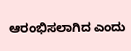ಆರಂಭಿಸಲಾಗಿದ ಎಂದು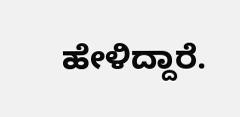ಹೇಳಿದ್ದಾರೆ.